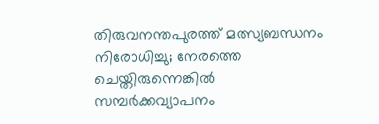തിരുവനന്തപുരത്ത് മത്സ്യബന്ധനം നിരോധിച്ചു; നേരത്തെ ചെയ്തിരുന്നെങ്കില്‍ സമ്പര്‍ക്കവ്യാപനം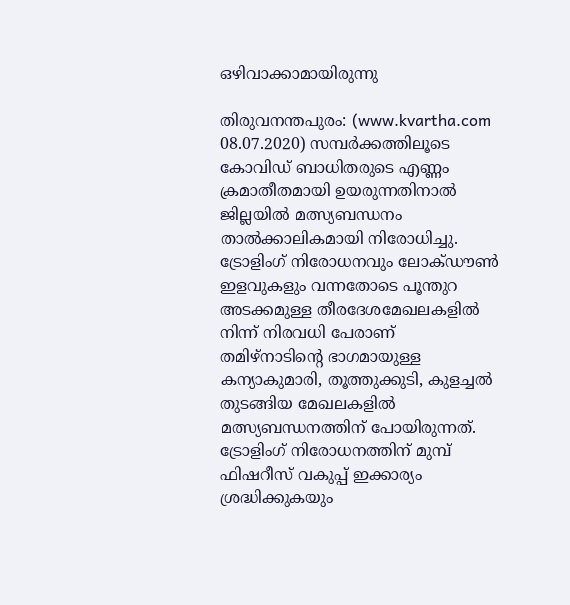ഒഴിവാക്കാമായിരുന്നു

തിരുവനന്തപുരം: (www.kvartha.com 08.07.2020) സമ്പര്‍ക്കത്തിലൂടെ കോവിഡ് ബാധിതരുടെ എണ്ണം ക്രമാതീതമായി ഉയരുന്നതിനാല്‍ ജില്ലയില്‍ മത്സ്യബന്ധനം താല്‍ക്കാലികമായി നിരോധിച്ചു. ട്രോളിംഗ് നിരോധനവും ലോക്ഡൗണ്‍ ഇളവുകളും വന്നതോടെ പൂന്തുറ അടക്കമുള്ള തീരദേശമേഖലകളില്‍ നിന്ന് നിരവധി പേരാണ് തമിഴ്‌നാടിന്റെ ഭാഗമായുള്ള കന്യാകുമാരി, തൂത്തുക്കുടി, കുളച്ചല്‍ തുടങ്ങിയ മേഖലകളില്‍ മത്സ്യബന്ധനത്തിന് പോയിരുന്നത്. ട്രോളിംഗ് നിരോധനത്തിന് മുമ്പ് ഫിഷറീസ് വകുപ്പ് ഇക്കാര്യം ശ്രദ്ധിക്കുകയും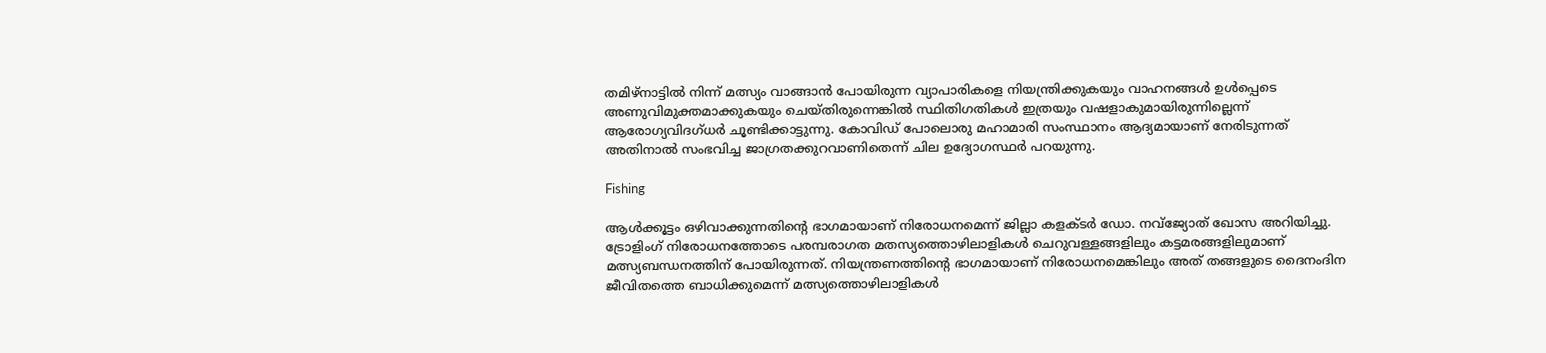തമിഴ്‌നാട്ടില്‍ നിന്ന് മത്സ്യം വാങ്ങാന്‍ പോയിരുന്ന വ്യാപാരികളെ നിയന്ത്രിക്കുകയും വാഹനങ്ങള്‍ ഉള്‍പ്പെടെ അണുവിമുക്തമാക്കുകയും ചെയ്തിരുന്നെങ്കില്‍ സ്ഥിതിഗതികള്‍ ഇത്രയും വഷളാകുമായിരുന്നില്ലെന്ന് ആരോഗ്യവിദഗ്ധര്‍ ചൂണ്ടിക്കാട്ടുന്നു. കോവിഡ് പോലൊരു മഹാമാരി സംസ്ഥാനം ആദ്യമായാണ് നേരിടുന്നത് അതിനാല്‍ സംഭവിച്ച ജാഗ്രതക്കുറവാണിതെന്ന് ചില ഉദ്യോഗസ്ഥര്‍ പറയുന്നു.

Fishing

ആള്‍ക്കൂട്ടം ഒഴിവാക്കുന്നതിന്റെ ഭാഗമായാണ് നിരോധനമെന്ന് ജില്ലാ കളക്ടര്‍ ഡോ. നവ്ജ്യോത് ഖോസ അറിയിച്ചു. ട്രോളിംഗ് നിരോധനത്തോടെ പരമ്പരാഗത മതസ്യത്തൊഴിലാളികള്‍ ചെറുവള്ളങ്ങളിലും കട്ടമരങ്ങളിലുമാണ് മത്സ്യബന്ധനത്തിന് പോയിരുന്നത്. നിയന്ത്രണത്തിന്റെ ഭാഗമായാണ് നിരോധനമെങ്കിലും അത് തങ്ങളുടെ ദൈനംദിന ജീവിതത്തെ ബാധിക്കുമെന്ന് മത്സ്യത്തൊഴിലാളികള്‍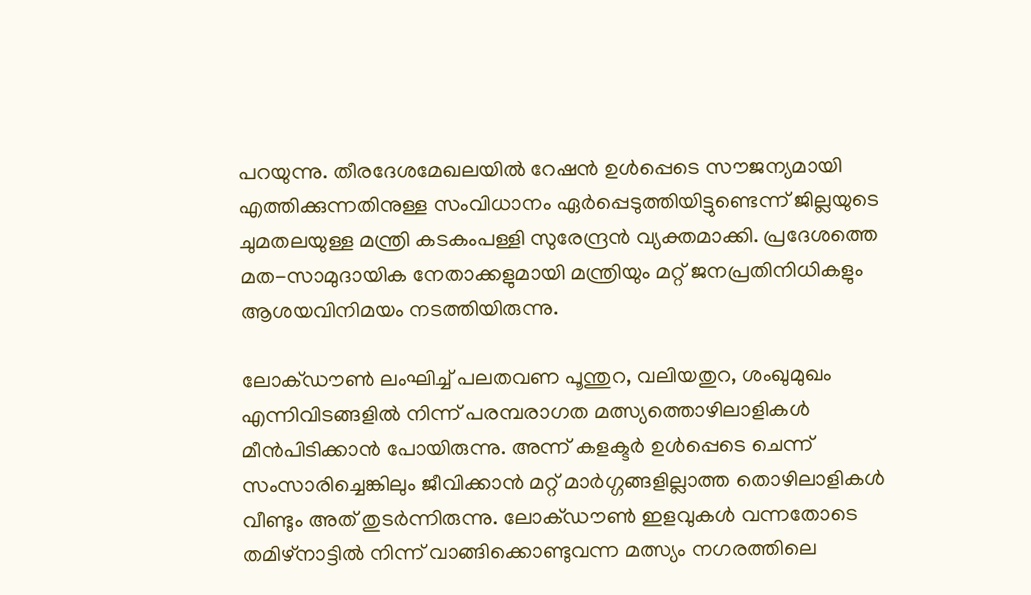പറയുന്നു. തീരദേശമേഖലയില്‍ റേഷന്‍ ഉള്‍പ്പെടെ സൗജന്യമായി എത്തിക്കുന്നതിനുള്ള സംവിധാനം ഏര്‍പ്പെടുത്തിയിട്ടുണ്ടെന്ന് ജില്ലയുടെ ചുമതലയുള്ള മന്ത്രി കടകംപള്ളി സുരേന്ദ്രന്‍ വ്യക്തമാക്കി. പ്രദേശത്തെ മത-സാമുദായിക നേതാക്കളുമായി മന്ത്രിയും മറ്റ് ജനപ്രതിനിധികളും ആശയവിനിമയം നടത്തിയിരുന്നു.

ലോക്ഡൗണ്‍ ലംഘിച്ച് പലതവണ പൂന്തുറ, വലിയതുറ, ശംഖുമുഖം എന്നിവിടങ്ങളില്‍ നിന്ന് പരമ്പരാഗത മത്സ്യത്തൊഴിലാളികള്‍ മീന്‍പിടിക്കാന്‍ പോയിരുന്നു. അന്ന് കളക്ടര്‍ ഉള്‍പ്പെടെ ചെന്ന് സംസാരിച്ചെങ്കിലും ജീവിക്കാന്‍ മറ്റ് മാര്‍ഗ്ഗങ്ങളില്ലാത്ത തൊഴിലാളികള്‍ വീണ്ടും അത് തുടര്‍ന്നിരുന്നു. ലോക്ഡൗണ്‍ ഇളവുകള്‍ വന്നതോടെ തമിഴ്‌നാട്ടില്‍ നിന്ന് വാങ്ങിക്കൊണ്ടുവന്ന മത്സ്യം നഗരത്തിലെ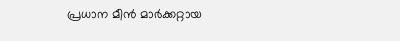പ്രധാന മീന്‍ മാര്‍ക്കറ്റായ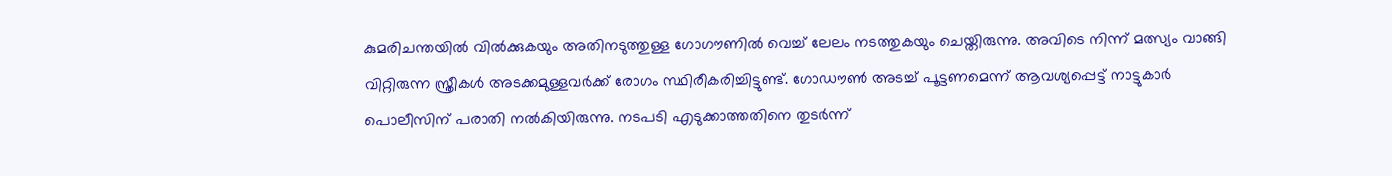കുമരിചന്തയില്‍ വില്‍ക്കുകയും അതിനടുത്തുള്ള ഗോഗൗണില്‍ വെച്ച് ലേലം നടത്തുകയും ചെയ്തിരുന്നു. അവിടെ നിന്ന് മത്സ്യം വാങ്ങി വിറ്റിരുന്ന സ്ത്രീകള്‍ അടക്കമുള്ളവര്‍ക്ക് രോഗം സ്ഥിരീകരിച്ചിട്ടുണ്ട്. ഗോഡൗണ്‍ അടച്ച് പൂട്ടണമെന്ന് ആവശ്യപ്പെട്ട് നാട്ടുകാര്‍ പൊലീസിന് പരാതി നല്‍കിയിരുന്നു. നടപടി എടുക്കാത്തതിനെ തുടര്‍ന്ന്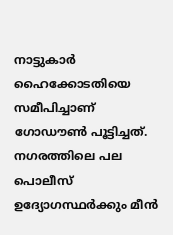നാട്ടുകാര്‍ ഹൈക്കോടതിയെ സമീപിച്ചാണ് ഗോഡൗണ്‍ പൂട്ടിച്ചത്. നഗരത്തിലെ പല പൊലീസ് ഉദ്യോഗസ്ഥര്‍ക്കും മീന്‍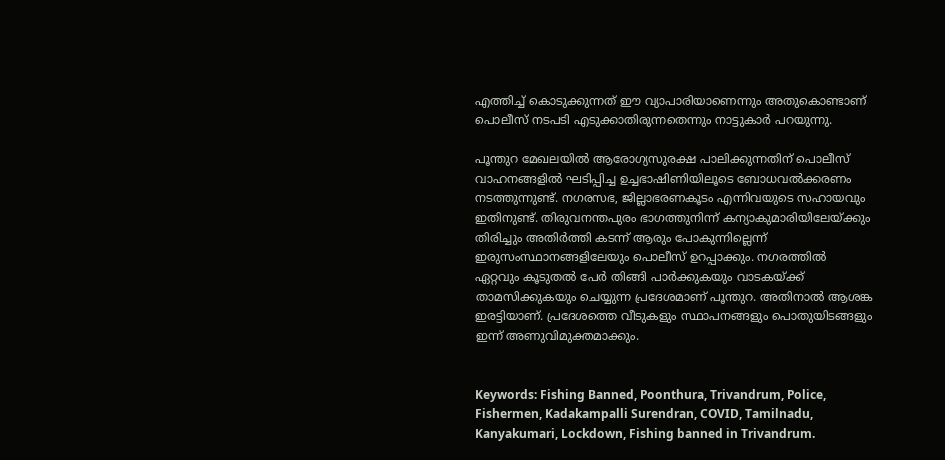എത്തിച്ച് കൊടുക്കുന്നത് ഈ വ്യാപാരിയാണെന്നും അതുകൊണ്ടാണ് പൊലീസ് നടപടി എടുക്കാതിരുന്നതെന്നും നാട്ടുകാര്‍ പറയുന്നു.

പൂന്തുറ മേഖലയില്‍ ആരോഗ്യസുരക്ഷ പാലിക്കുന്നതിന് പൊലീസ് വാഹനങ്ങളില്‍ ഘടിപ്പിച്ച ഉച്ചഭാഷിണിയിലൂടെ ബോധവല്‍ക്കരണം നടത്തുന്നുണ്ട്. നഗരസഭ, ജില്ലാഭരണകൂടം എന്നിവയുടെ സഹായവും ഇതിനുണ്ട്. തിരുവനന്തപുരം ഭാഗത്തുനിന്ന് കന്യാകുമാരിയിലേയ്ക്കും തിരിച്ചും അതിര്‍ത്തി കടന്ന് ആരും പോകുന്നില്ലെന്ന് ഇരുസംസ്ഥാനങ്ങളിലേയും പൊലീസ് ഉറപ്പാക്കും. നഗരത്തില്‍ ഏറ്റവും കൂടുതല്‍ പേര്‍ തിങ്ങി പാര്‍ക്കുകയും വാടകയ്ക്ക് താമസിക്കുകയും ചെയ്യുന്ന പ്രദേശമാണ് പൂന്തുറ. അതിനാല്‍ ആശങ്ക ഇരട്ടിയാണ്. പ്രദേശത്തെ വീടുകളും സ്ഥാപനങ്ങളും പൊതുയിടങ്ങളും ഇന്ന് അണുവിമുക്തമാക്കും.


Keywords: Fishing Banned, Poonthura, Trivandrum, Police, Fishermen, Kadakampalli Surendran, COVID, Tamilnadu, Kanyakumari, Lockdown, Fishing banned in Trivandrum.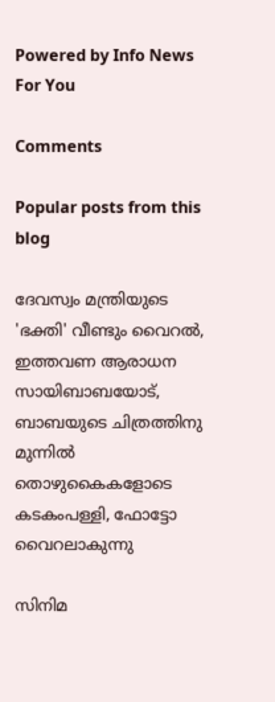Powered by Info News For You

Comments

Popular posts from this blog

ദേവസ്വം മന്ത്രിയുടെ 'ഭക്തി' വീണ്ടും വൈറല്‍, ഇത്തവണ ആരാധന സായിബാബയോട്, ബാബയുടെ ചിത്രത്തിനു മുന്നില്‍ തൊഴുകൈകളോടെ കടകംപള്ളി, ഫോട്ടോ വൈറലാകുന്നു

സിനിമ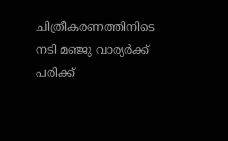ചിത്രീകരണത്തിനിടെ നടി മഞ്ജു വാര്യര്‍ക്ക് പരിക്ക്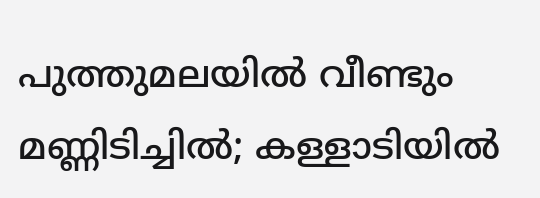പുത്തുമലയില്‍ വീണ്ടും മണ്ണിടിച്ചില്‍; കള്ളാടിയില്‍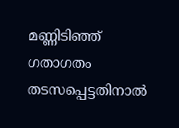മണ്ണിടിഞ്ഞ് ഗതാഗതം തടസപ്പെട്ടതിനാല്‍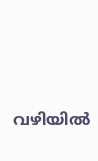വഴിയില്‍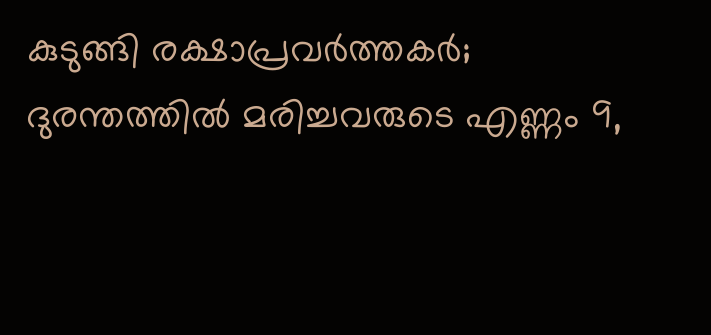കുടുങ്ങി രക്ഷാപ്രവര്‍ത്തകര്‍; ദുരന്തത്തില്‍ മരിച്ചവരുടെ എണ്ണം 9,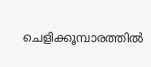ചെളിക്കൂമ്പാരത്തില്‍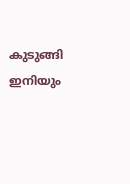കുടുങ്ങി ഇനിയും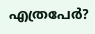എത്രപേര്‍?